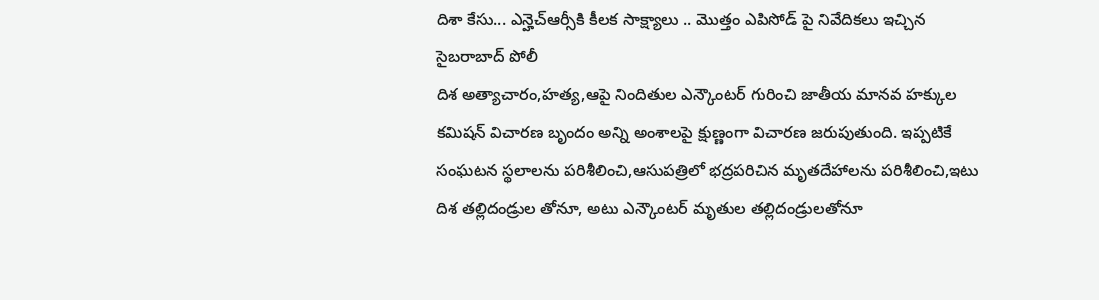దిశా కేసు... ఎన్హెచ్ఆర్సీకి కీలక సాక్ష్యాలు .. మొత్తం ఎపిసోడ్ పై నివేదికలు ఇచ్చిన సైబరాబాద్ పోలీ
దిశ అత్యాచారం,హత్య,ఆపై నిందితుల ఎన్కౌంటర్ గురించి జాతీయ మానవ హక్కుల కమిషన్ విచారణ బృందం అన్ని అంశాలపై క్షుణ్ణంగా విచారణ జరుపుతుంది. ఇప్పటికే సంఘటన స్థలాలను పరిశీలించి,ఆసుపత్రిలో భద్రపరిచిన మృతదేహాలను పరిశీలించి,ఇటు దిశ తల్లిదండ్రుల తోనూ, అటు ఎన్కౌంటర్ మృతుల తల్లిదండ్రులతోనూ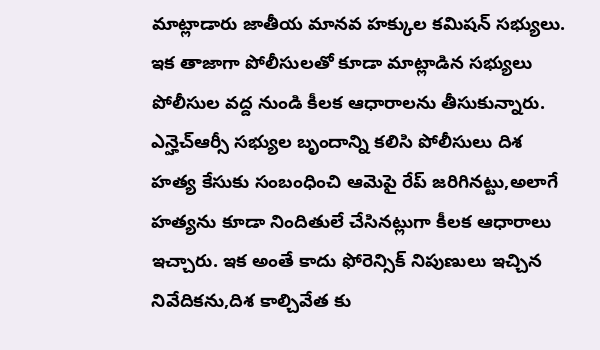మాట్లాడారు జాతీయ మానవ హక్కుల కమిషన్ సభ్యులు. ఇక తాజాగా పోలీసులతో కూడా మాట్లాడిన సభ్యులు పోలీసుల వద్ద నుండి కీలక ఆధారాలను తీసుకున్నారు.
ఎన్హెచ్ఆర్సీ సభ్యుల బృందాన్ని కలిసి పోలీసులు దిశ హత్య కేసుకు సంబంధించి ఆమెపై రేప్ జరిగినట్టు,అలాగే హత్యను కూడా నిందితులే చేసినట్లుగా కీలక ఆధారాలు ఇచ్చారు. ఇక అంతే కాదు ఫోరెన్సిక్ నిపుణులు ఇచ్చిన నివేదికను,దిశ కాల్చివేత కు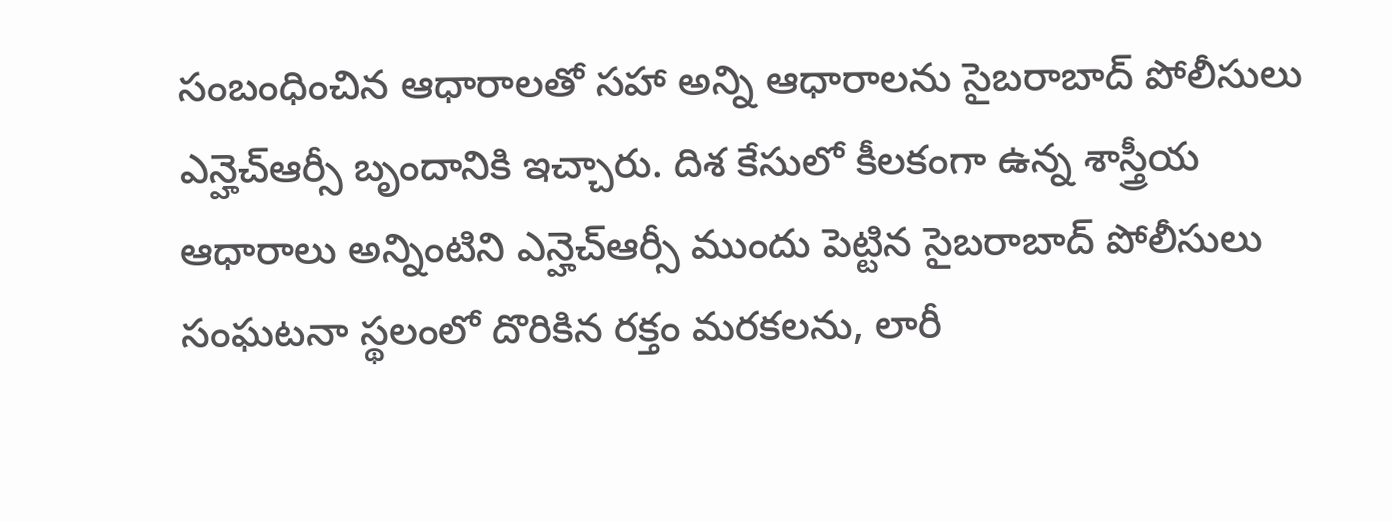సంబంధించిన ఆధారాలతో సహా అన్ని ఆధారాలను సైబరాబాద్ పోలీసులు ఎన్హెచ్ఆర్సీ బృందానికి ఇచ్చారు. దిశ కేసులో కీలకంగా ఉన్న శాస్త్రీయ ఆధారాలు అన్నింటిని ఎన్హెచ్ఆర్సీ ముందు పెట్టిన సైబరాబాద్ పోలీసులు సంఘటనా స్థలంలో దొరికిన రక్తం మరకలను, లారీ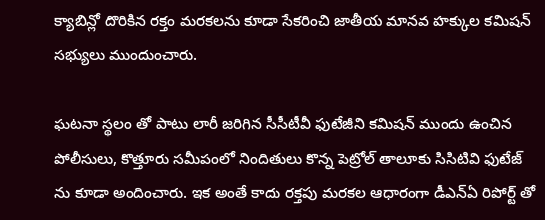క్యాబిన్లో దొరికిన రక్తం మరకలను కూడా సేకరించి జాతీయ మానవ హక్కుల కమిషన్ సభ్యులు ముందుంచారు.

ఘటనా స్థలం తో పాటు లారీ జరిగిన సీసీటీవీ ఫుటేజీని కమిషన్ ముందు ఉంచిన పోలీసులు, కొత్తూరు సమీపంలో నిందితులు కొన్న పెట్రోల్ తాలూకు సిసిటివి ఫుటేజ్ ను కూడా అందించారు. ఇక అంతే కాదు రక్తపు మరకల ఆధారంగా డీఎన్ఏ రిపోర్ట్ తో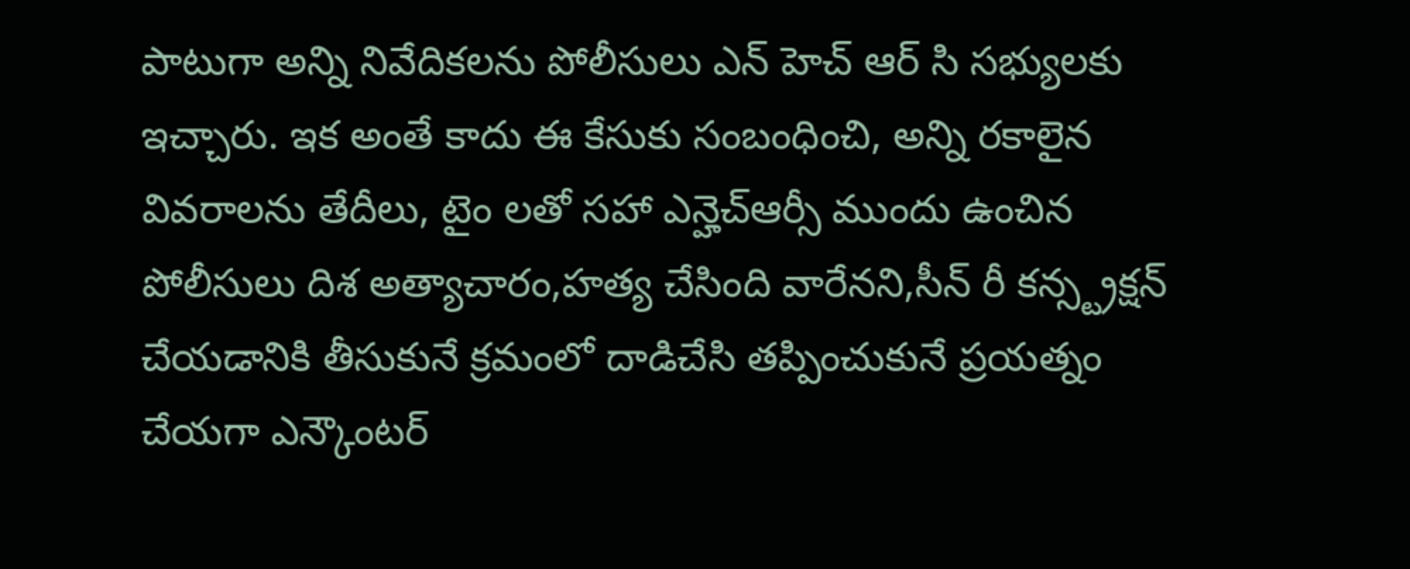పాటుగా అన్ని నివేదికలను పోలీసులు ఎన్ హెచ్ ఆర్ సి సభ్యులకు ఇచ్చారు. ఇక అంతే కాదు ఈ కేసుకు సంబంధించి, అన్ని రకాలైన వివరాలను తేదీలు, టైం లతో సహా ఎన్హెచ్ఆర్సీ ముందు ఉంచిన పోలీసులు దిశ అత్యాచారం,హత్య చేసింది వారేనని,సీన్ రీ కన్స్ట్రక్షన్ చేయడానికి తీసుకునే క్రమంలో దాడిచేసి తప్పించుకునే ప్రయత్నం చేయగా ఎన్కౌంటర్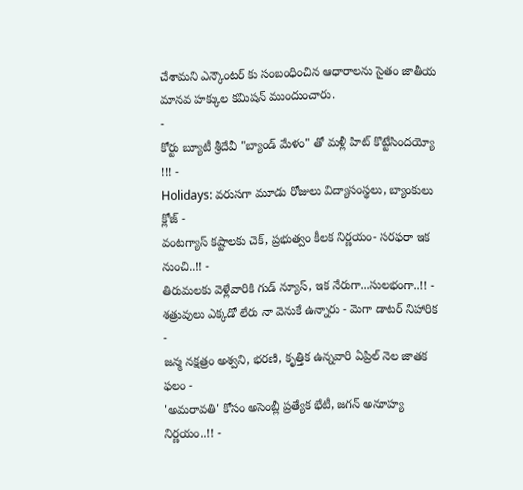చేశామని ఎన్కౌంటర్ కు సంబంధించిన ఆధారాలను సైతం జాతీయ మానవ హక్కుల కమిషన్ ముందుంచారు.
-
కోర్టు బ్యూటీ శ్రీదేవీ "బ్యాండ్ మేళం" తో మళ్లీ హిట్ కొట్టేసిందయ్యో !!! -
Holidays: వరుసగా మూడు రోజులు విద్యాసంస్థలు, బ్యాంకులు క్లోజ్ -
వంటగ్యాస్ కష్టాలకు చెక్, ప్రభుత్వం కీలక నిర్ణయం- సరఫరా ఇక నుంచి..!! -
తిరుమలకు వెళ్లేవారికి గుడ్ న్యూస్, ఇక నేరుగా...సులభంగా..!! -
శత్రువులు ఎక్కడో లేరు నా వెనుకే ఉన్నారు - మెగా డాటర్ నిహారిక -
జన్మ నక్షత్రం అశ్వని, భరణి, కృత్తిక ఉన్నవారి ఏప్రిల్ నెల జాతక ఫలం -
'అమరావతి' కోసం అసెంబ్లీ ప్రత్యేక భేటీ, జగన్ అనూహ్య నిర్ణయం..!! -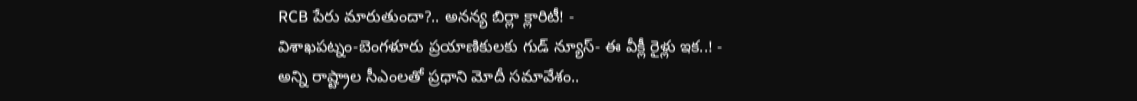RCB పేరు మారుతుందా?.. అనన్య బిర్లా క్లారిటీ! -
విశాఖపట్నం-బెంగళూరు ప్రయాణికులకు గుడ్ న్యూస్- ఈ వీక్లీ రైళ్లు ఇక..! -
అన్ని రాష్ట్రాల సీఎంలతో ప్రధాని మోదీ సమావేశం..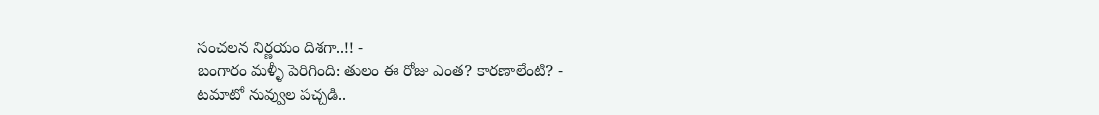సంచలన నిర్ణయం దిశగా..!! -
బంగారం మళ్ళీ పెరిగింది: తులం ఈ రోజు ఎంత? కారణాలేంటి? -
టమాటో నువ్వుల పచ్చడి..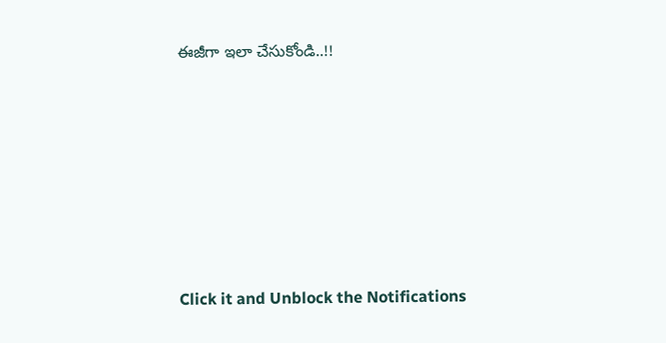ఈజీగా ఇలా చేసుకోండి..!!












Click it and Unblock the Notifications